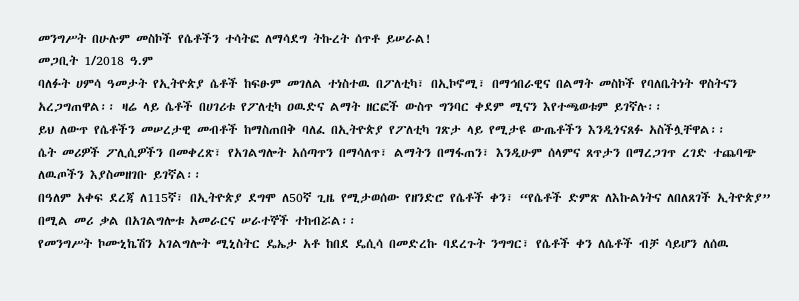መንግሥት በሁሉም መስኮች የሴቶችን ተሳትፎ ለማሳደግ ትኩረት ሰጥቶ ይሠራል!
መጋቢት 1/2018 ዓ.ም
ባለፉት ሀምሳ ዓመታት የኢትዮጵያ ሴቶች ከፍፁም መገለል ተነስተዉ በፖለቲካ፣ በኢኮኖሚ፣ በማኅበራዊና በልማት መስኮች የባለቤትነት ዋስትናን አረጋግጠዋል፡፡ ዛሬ ላይ ሴቶች በሀገሪቱ የፖለቲካ ዐዉድና ልማት ዘርፎች ውስጥ ግንባር ቀደም ሚናን እየተጫወቱም ይገኛሉ፡፡
ይህ ለውጥ የሴቶችን መሠረታዊ መብቶች ከማስጠበቅ ባለፈ በኢትዮጵያ የፖለቲካ ገጽታ ላይ የሚታዩ ውጤቶችን እንዲጎናጸፉ አስችሏቸዋል፡፡
ሴት መሪዎች ፖሊሲዎችን በመቀረጽ፣ የአገልግሎት አሰጣጥን በማሳለጥ፣ ልማትን በማፋጠን፣ እንዲሁም ሰላምና ጸጥታን በማረጋገጥ ረገድ ተጨባጭ ለዉጦችን እያስመዘገቡ ይገኛል፡፡
በዓለም አቀፍ ደረጃ ለ115ኛ፣ በኢትዮጵያ ደግሞ ለ50ኛ ጊዜ የሚታወሰው የዘንድሮ የሴቶች ቀን፣ “የሴቶች ድምጽ ለእኩልነትና ለበለጸገች ኢትዮጵያ” በሚል መሪ ቃል በአገልግሎቱ አመራርና ሠራተኞች ተከብሯል፡፡
የመንግሥት ኮሙኒኬሽን አገልግሎት ሚኒስትር ዴኤታ አቶ ከበደ ዴሲሳ በመድረኩ ባደረጉት ንግግር፣ የሴቶች ቀን ለሴቶች ብቻ ሳይሆን ለሰዉ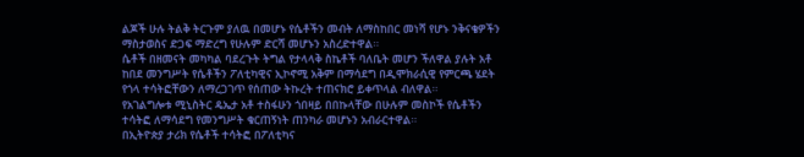ልጆች ሁሉ ትልቅ ትርጉም ያለዉ በመሆኑ የሴቶችን መብት ለማስከበር መነሻ የሆኑ ንቅናቄዎችን ማስታወስና ድጋፍ ማድረግ የሁሉም ድርሻ መሆኑን አስረድተዋል፡፡
ሴቶች በዘመናት መካካል ባደረጉት ትግል የታላላቅ ስኬቶች ባለቤት መሆን ችለዋል ያሉት አቶ ከበደ መንግሥት የሴቶችን ፖለቲካዊና ኢኮኖሚ አቅም በማሳደግ በዲሞክራሲዊ የምርጫ ሄደት የጎላ ተሳትፎቸውን ለማረጋገጥ የሰጠው ትኩረት ተጠናክሮ ይቀጥላል ብለዋል፡፡
የአገልግሎቱ ሚኒስትር ዴኤታ አቶ ተስፋሁን ጎበዛይ በበኩላቸው በሁሉም መስኮች የሴቶችን ተሳትፎ ለማሳደግ የመንግሥት ቁርጠኝነት ጠንካራ መሆኑን አብራርተዋል፡፡
በኢትዮጵያ ታሪክ የሴቶች ተሳትፎ በፖለቲካና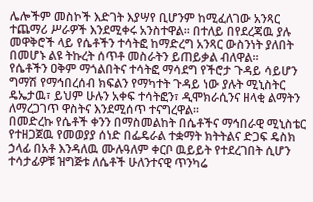ሌሎችም መስኮች እድገት እያሣየ ቢሆንም ከሚፈለገው አንጻር ተጨማሪ ሥራዎች እንደሚቀሩ አንስተዋል፡፡ በተለይ በየደረጃዉ ያሉ መዋቅሮች ላይ የሴቶችን ተሳትፎ ከማድረግ አንጻር ውስንነት ያለበት በመሆኑ ልዩ ትኩረት ሰጥቶ መስራትን ይጠይቃል ብለዋል፡፡
የሴቶችን ዐቅም ማጎልበትና ተሳትፎ ማሳደግ የችሮታ ጉዳይ ሳይሆን ግማሽ የማኅበረሰብ ክፍልን የማካተት ጉዳይ ነው ያሉት ሚኒስትር ዴኤታዉ፣ ይህም ሁሉን አቀፍ ተሳትፎን፣ ዲሞክራሲንና ዘላቂ ልማትን ለማረጋገጥ ዋስትና እንደሚሰጥ ተናግረዋል፡፡
በመድረኩ የሴቶች ቀንን በማስመልከት በሴቶችና ማኅበራዊ ሚኒስቴር የተዘጋጀዉ የመወያያ ሰነድ በፌዴራል ተቋማት ክትትልና ድጋፍ ዴስክ ኃላፊ በአቶ እንዳለዉ ሙሉዓለም ቀርቦ ዉይይት የተደረገበት ሲሆን ተሳታፊዎቹ ዝግጅቱ ለሴቶች ሁለንተናዊ ጥንካሬ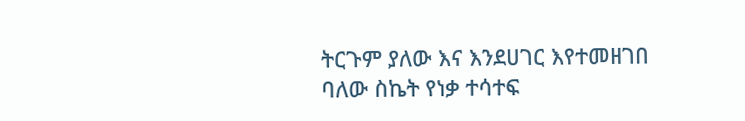ትርጉም ያለው እና እንደሀገር እየተመዘገበ ባለው ስኬት የነቃ ተሳተፍ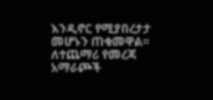እንዲኖር የሚያበረታታ መሆኑን ጠቁመዋል፡፡
ለተጨማሪ የመረጃ አማራጮች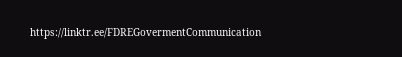https://linktr.ee/FDREGovermentCommunication